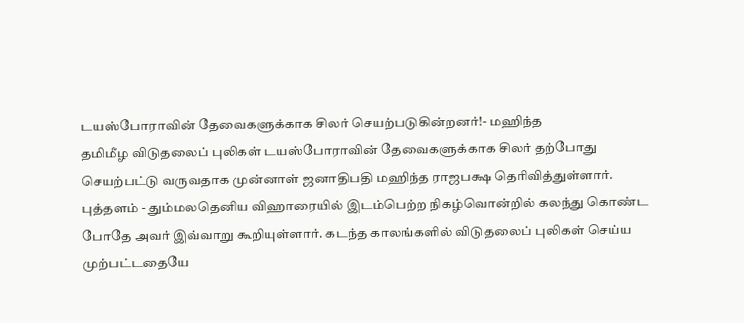டயஸ்போராவின் தேவைகளுக்காக சிலர் செயற்படுகின்றனர்!- மஹிந்த
தமிமீழ விடுதலைப் புலிகள் டயஸ்போராவின் தேவைகளுக்காக சிலர் தற்போது செயற்பட்டு வருவதாக முன்னாள் ஜனாதிபதி மஹிந்த ராஜபக்ஷ தெரிவித்துள்ளார்.
புத்தளம் - தும்மலதெனிய விஹாரையில் இடம்பெற்ற நிகழ்வொன்றில் கலந்து கொண்ட போதே அவர் இவ்வாறு கூறியுள்ளார். கடந்த காலங்களில் விடுதலைப் புலிகள் செய்ய முற்பட்டதையே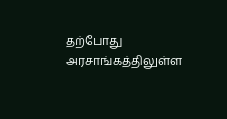தற்போது அரசாங்கத்திலுள்ள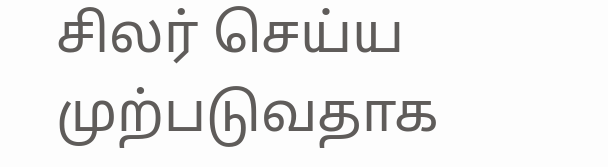சிலர் செய்ய முற்படுவதாக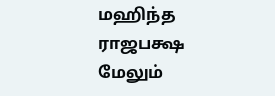மஹிந்த ராஜபக்ஷ மேலும்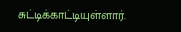சுட்டிக்காட்டியுள்ளார்.